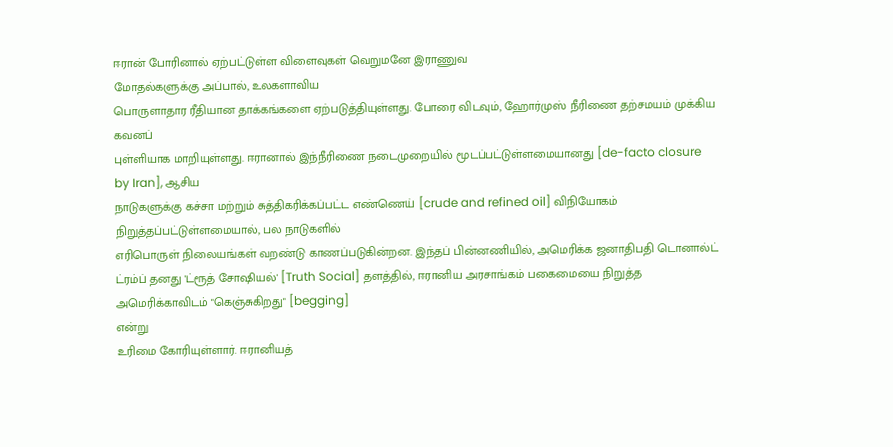ஈரான் போரினால் ஏற்பட்டுள்ள விளைவுகள் வெறுமனே இராணுவ
மோதல்களுக்கு அப்பால், உலகளாவிய
பொருளாதார ரீதியான தாக்கங்களை ஏற்படுத்தியுள்ளது. போரை விடவும், ஹோர்முஸ் நீரிணை தற்சமயம் முக்கிய கவனப்
புள்ளியாக மாறியுள்ளது. ஈரானால் இந்நீரிணை நடைமுறையில் மூடப்பட்டுள்ளமையானது [de-facto closure by Iran], ஆசிய
நாடுகளுக்கு கச்சா மற்றும் சுத்திகரிக்கப்பட்ட எண்ணெய் [crude and refined oil] விநியோகம்
நிறுத்தப்பட்டுள்ளமையால், பல நாடுகளில்
எரிபொருள் நிலையங்கள் வறண்டு காணப்படுகின்றன. இந்தப் பின்னணியில், அமெரிக்க ஜனாதிபதி டொனால்ட் ட்ரம்ப் தனது 'ட்ரூத் சோஷியல்' [Truth Social] தளத்தில், ஈரானிய அரசாங்கம் பகைமையை நிறுத்த
அமெரிக்காவிடம் "கெஞ்சுகிறது" [begging]
என்று
உரிமை கோரியுள்ளார். ஈரானியத்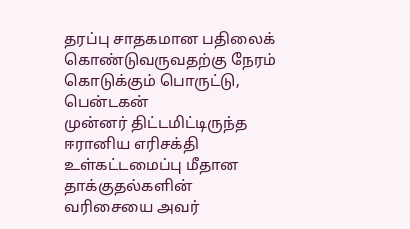தரப்பு சாதகமான பதிலைக் கொண்டுவருவதற்கு நேரம்
கொடுக்கும் பொருட்டு, பென்டகன்
முன்னர் திட்டமிட்டிருந்த ஈரானிய எரிசக்தி உள்கட்டமைப்பு மீதான தாக்குதல்களின்
வரிசையை அவர்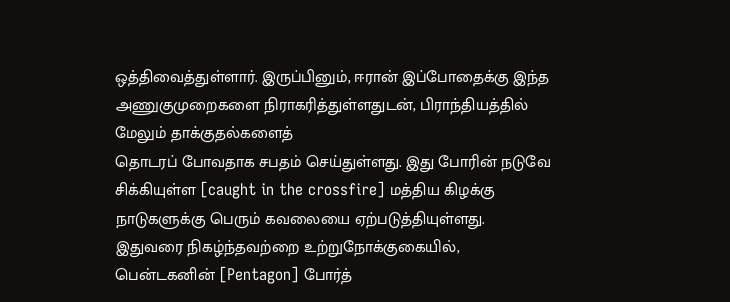ஒத்திவைத்துள்ளார். இருப்பினும், ஈரான் இப்போதைக்கு இந்த அணுகுமுறைகளை நிராகரித்துள்ளதுடன், பிராந்தியத்தில் மேலும் தாக்குதல்களைத்
தொடரப் போவதாக சபதம் செய்துள்ளது. இது போரின் நடுவே சிக்கியுள்ள [caught in the crossfire] மத்திய கிழக்கு
நாடுகளுக்கு பெரும் கவலையை ஏற்படுத்தியுள்ளது.
இதுவரை நிகழ்ந்தவற்றை உற்றுநோக்குகையில், பென்டகனின் [Pentagon] போர்த்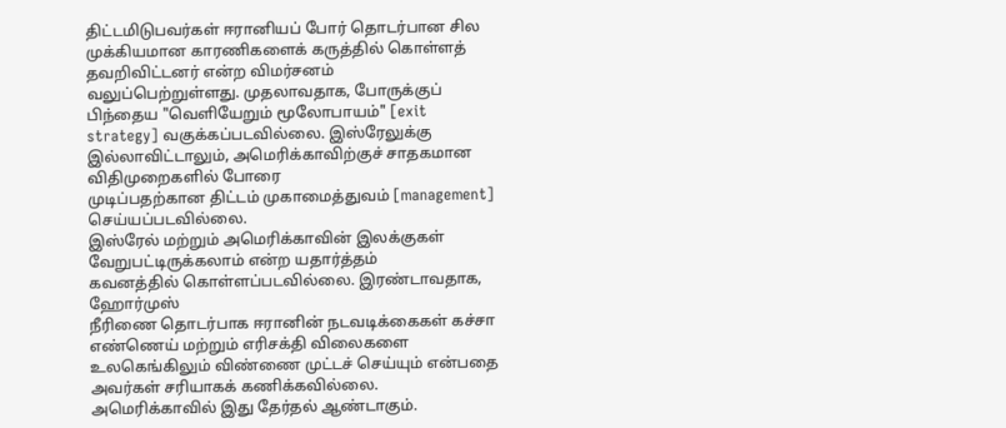திட்டமிடுபவர்கள் ஈரானியப் போர் தொடர்பான சில
முக்கியமான காரணிகளைக் கருத்தில் கொள்ளத் தவறிவிட்டனர் என்ற விமர்சனம்
வலுப்பெற்றுள்ளது. முதலாவதாக, போருக்குப்
பிந்தைய "வெளியேறும் மூலோபாயம்" [exit
strategy] வகுக்கப்படவில்லை. இஸ்ரேலுக்கு இல்லாவிட்டாலும், அமெரிக்காவிற்குச் சாதகமான விதிமுறைகளில் போரை
முடிப்பதற்கான திட்டம் முகாமைத்துவம் [management]
செய்யப்படவில்லை.
இஸ்ரேல் மற்றும் அமெரிக்காவின் இலக்குகள் வேறுபட்டிருக்கலாம் என்ற யதார்த்தம்
கவனத்தில் கொள்ளப்படவில்லை. இரண்டாவதாக,
ஹோர்முஸ்
நீரிணை தொடர்பாக ஈரானின் நடவடிக்கைகள் கச்சா எண்ணெய் மற்றும் எரிசக்தி விலைகளை
உலகெங்கிலும் விண்ணை முட்டச் செய்யும் என்பதை அவர்கள் சரியாகக் கணிக்கவில்லை.
அமெரிக்காவில் இது தேர்தல் ஆண்டாகும்.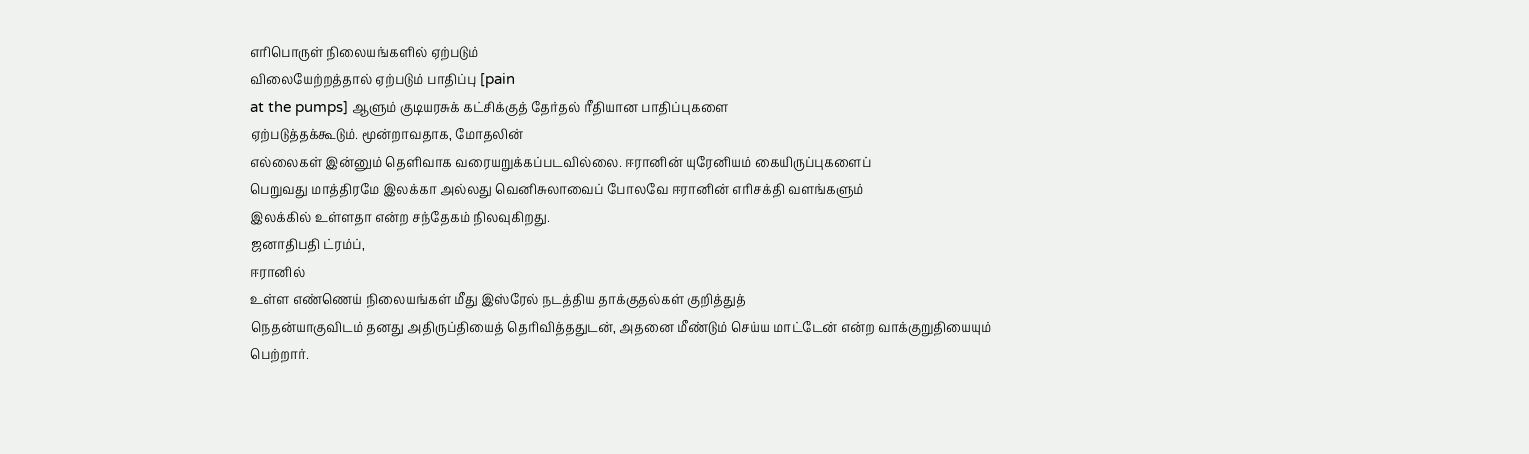எரிபொருள் நிலையங்களில் ஏற்படும்
விலையேற்றத்தால் ஏற்படும் பாதிப்பு [pain
at the pumps] ஆளும் குடியரசுக் கட்சிக்குத் தேர்தல் ரீதியான பாதிப்புகளை
ஏற்படுத்தக்கூடும். மூன்றாவதாக, மோதலின்
எல்லைகள் இன்னும் தெளிவாக வரையறுக்கப்படவில்லை. ஈரானின் யுரேனியம் கையிருப்புகளைப்
பெறுவது மாத்திரமே இலக்கா அல்லது வெனிசுலாவைப் போலவே ஈரானின் எரிசக்தி வளங்களும்
இலக்கில் உள்ளதா என்ற சந்தேகம் நிலவுகிறது.
ஜனாதிபதி ட்ரம்ப்,
ஈரானில்
உள்ள எண்ணெய் நிலையங்கள் மீது இஸ்ரேல் நடத்திய தாக்குதல்கள் குறித்துத்
நெதன்யாகுவிடம் தனது அதிருப்தியைத் தெரிவித்ததுடன், அதனை மீண்டும் செய்ய மாட்டேன் என்ற வாக்குறுதியையும்
பெற்றார்.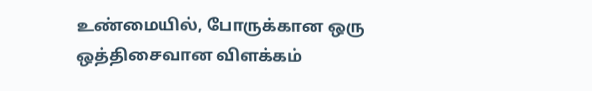உண்மையில், போருக்கான ஒரு
ஒத்திசைவான விளக்கம்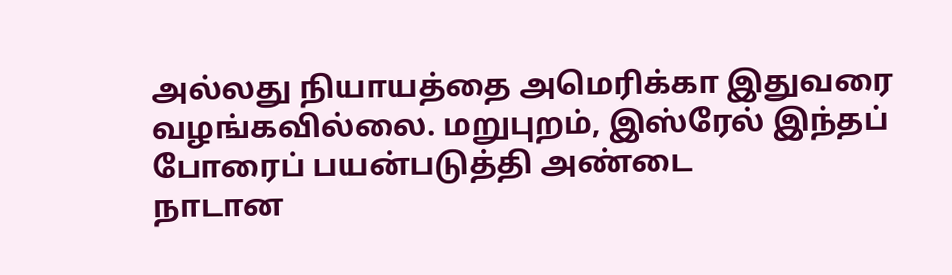அல்லது நியாயத்தை அமெரிக்கா இதுவரை வழங்கவில்லை. மறுபுறம், இஸ்ரேல் இந்தப் போரைப் பயன்படுத்தி அண்டை
நாடான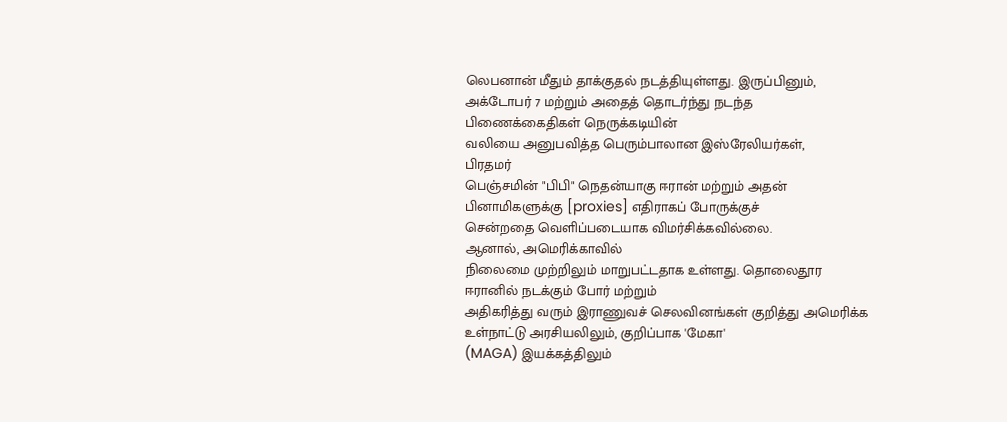லெபனான் மீதும் தாக்குதல் நடத்தியுள்ளது. இருப்பினும், அக்டோபர் 7 மற்றும் அதைத் தொடர்ந்து நடந்த பிணைக்கைதிகள் நெருக்கடியின்
வலியை அனுபவித்த பெரும்பாலான இஸ்ரேலியர்கள்,
பிரதமர்
பெஞ்சமின் "பிபி" நெதன்யாகு ஈரான் மற்றும் அதன் பினாமிகளுக்கு [proxies] எதிராகப் போருக்குச்
சென்றதை வெளிப்படையாக விமர்சிக்கவில்லை.
ஆனால், அமெரிக்காவில்
நிலைமை முற்றிலும் மாறுபட்டதாக உள்ளது. தொலைதூர ஈரானில் நடக்கும் போர் மற்றும்
அதிகரித்து வரும் இராணுவச் செலவினங்கள் குறித்து அமெரிக்க உள்நாட்டு அரசியலிலும், குறிப்பாக 'மேகா'
(MAGA) இயக்கத்திலும்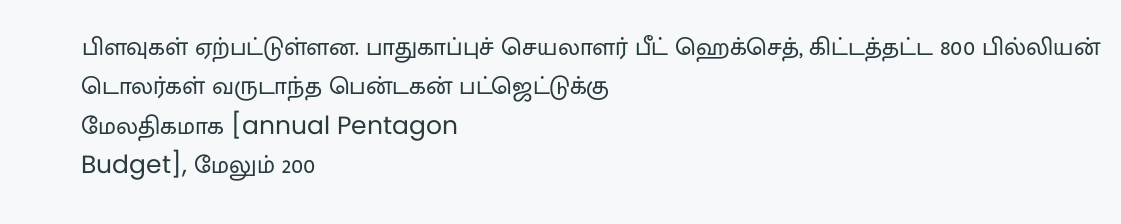பிளவுகள் ஏற்பட்டுள்ளன. பாதுகாப்புச் செயலாளர் பீட் ஹெக்செத், கிட்டத்தட்ட 800 பில்லியன் டொலர்கள் வருடாந்த பென்டகன் பட்ஜெட்டுக்கு
மேலதிகமாக [annual Pentagon
Budget], மேலும் 200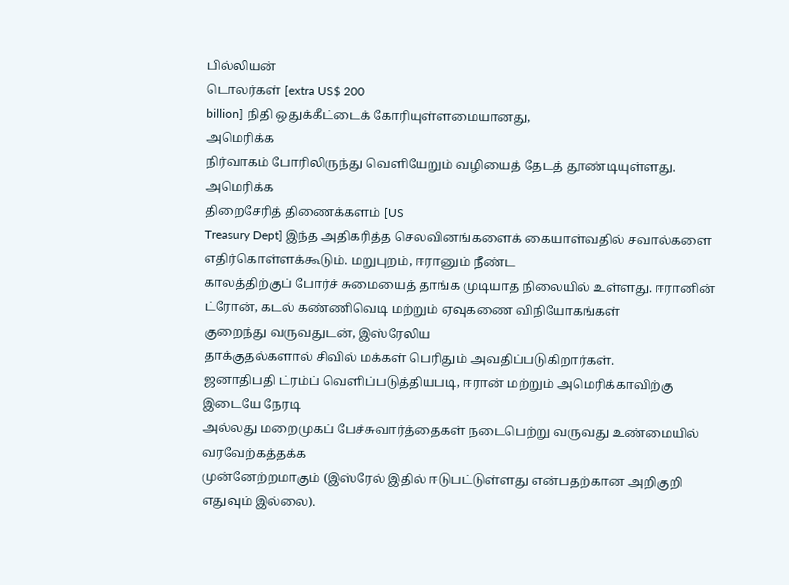பில்லியன்
டொலர்கள் [extra US$ 200
billion] நிதி ஒதுக்கீட்டைக் கோரியுள்ளமையானது,
அமெரிக்க
நிர்வாகம் போரிலிருந்து வெளியேறும் வழியைத் தேடத் தூண்டியுள்ளது. அமெரிக்க
திறைசேரித் திணைக்களம் [US
Treasury Dept] இந்த அதிகரித்த செலவினங்களைக் கையாள்வதில் சவால்களை
எதிர்கொள்ளக்கூடும். மறுபுறம், ஈரானும் நீண்ட
காலத்திற்குப் போர்ச் சுமையைத் தாங்க முடியாத நிலையில் உள்ளது. ஈரானின் ட்ரோன், கடல் கண்ணிவெடி மற்றும் ஏவுகணை விநியோகங்கள்
குறைந்து வருவதுடன், இஸ்ரேலிய
தாக்குதல்களால் சிவில் மக்கள் பெரிதும் அவதிப்படுகிறார்கள்.
ஜனாதிபதி ட்ரம்ப் வெளிப்படுத்தியபடி, ஈரான் மற்றும் அமெரிக்காவிற்கு இடையே நேரடி
அல்லது மறைமுகப் பேச்சுவார்த்தைகள் நடைபெற்று வருவது உண்மையில் வரவேற்கத்தக்க
முன்னேற்றமாகும் (இஸ்ரேல் இதில் ஈடுபட்டுள்ளது என்பதற்கான அறிகுறி எதுவும் இல்லை).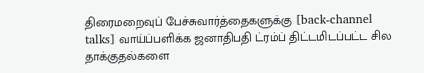திரைமறைவுப் பேச்சுவார்த்தைகளுக்கு [back-channel
talks] வாய்ப்பளிக்க ஜனாதிபதி ட்ரம்ப் திட்டமிடப்பட்ட சில தாக்குதல்களை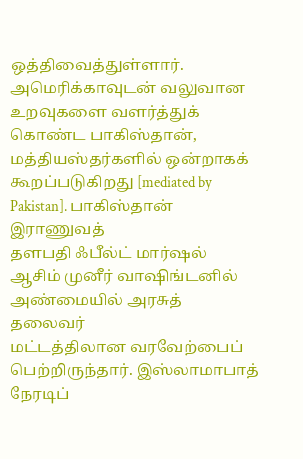ஒத்திவைத்துள்ளார். அமெரிக்காவுடன் வலுவான உறவுகளை வளர்த்துக் கொண்ட பாகிஸ்தான், மத்தியஸ்தர்களில் ஒன்றாகக் கூறப்படுகிறது [mediated by Pakistan]. பாகிஸ்தான் இராணுவத்
தளபதி ஃபீல்ட் மார்ஷல் ஆசிம் முனீர் வாஷிங்டனில் அண்மையில் அரசுத் தலைவர்
மட்டத்திலான வரவேற்பைப் பெற்றிருந்தார். இஸ்லாமாபாத் நேரடிப்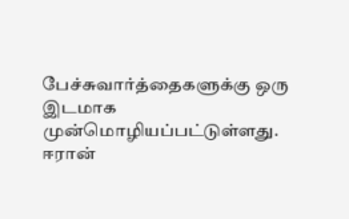பேச்சுவார்த்தைகளுக்கு ஒரு இடமாக முன்மொழியப்பட்டுள்ளது. ஈரான்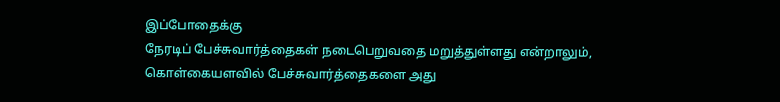இப்போதைக்கு
நேரடிப் பேச்சுவார்த்தைகள் நடைபெறுவதை மறுத்துள்ளது என்றாலும், கொள்கையளவில் பேச்சுவார்த்தைகளை அது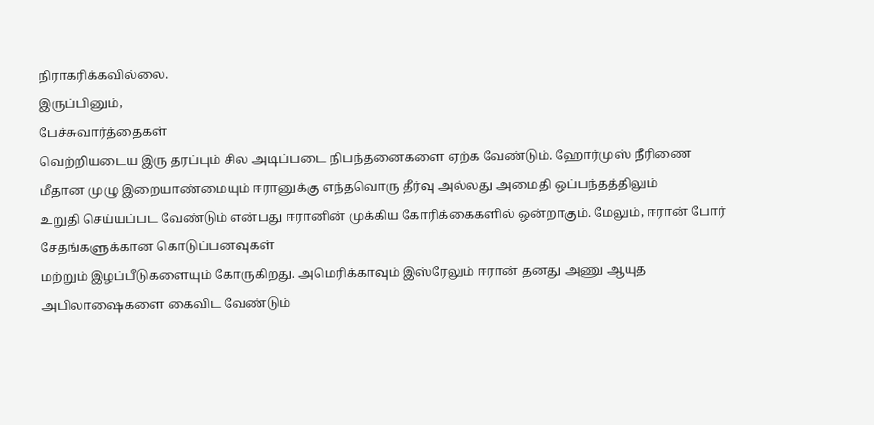நிராகரிக்கவில்லை.
இருப்பினும்,
பேச்சுவார்த்தைகள்
வெற்றியடைய இரு தரப்பும் சில அடிப்படை நிபந்தனைகளை ஏற்க வேண்டும். ஹோர்முஸ் நீரிணை
மீதான முழு இறையாண்மையும் ஈரானுக்கு எந்தவொரு தீர்வு அல்லது அமைதி ஒப்பந்தத்திலும்
உறுதி செய்யப்பட வேண்டும் என்பது ஈரானின் முக்கிய கோரிக்கைகளில் ஒன்றாகும். மேலும், ஈரான் போர் சேதங்களுக்கான கொடுப்பனவுகள்
மற்றும் இழப்பீடுகளையும் கோருகிறது. அமெரிக்காவும் இஸ்ரேலும் ஈரான் தனது அணு ஆயுத
அபிலாஷைகளை கைவிட வேண்டும்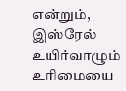என்றும்,
இஸ்ரேல்
உயிர்வாழும் உரிமையை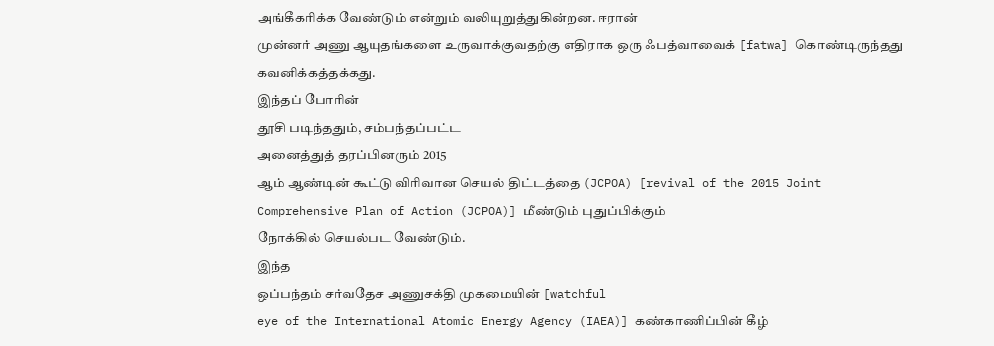அங்கீகரிக்க வேண்டும் என்றும் வலியுறுத்துகின்றன. ஈரான்
முன்னர் அணு ஆயுதங்களை உருவாக்குவதற்கு எதிராக ஒரு ஃபத்வாவைக் [fatwa] கொண்டிருந்தது
கவனிக்கத்தக்கது.
இந்தப் போரின்
தூசி படிந்ததும், சம்பந்தப்பட்ட
அனைத்துத் தரப்பினரும் 2015
ஆம் ஆண்டின் கூட்டு விரிவான செயல் திட்டத்தை (JCPOA) [revival of the 2015 Joint
Comprehensive Plan of Action (JCPOA)] மீண்டும் புதுப்பிக்கும்
நோக்கில் செயல்பட வேண்டும்.
இந்த
ஒப்பந்தம் சர்வதேச அணுசக்தி முகமையின் [watchful
eye of the International Atomic Energy Agency (IAEA)] கண்காணிப்பின் கீழ்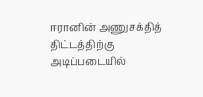ஈரானின் அணுசக்தித் திட்டத்திற்கு அடிப்படையில்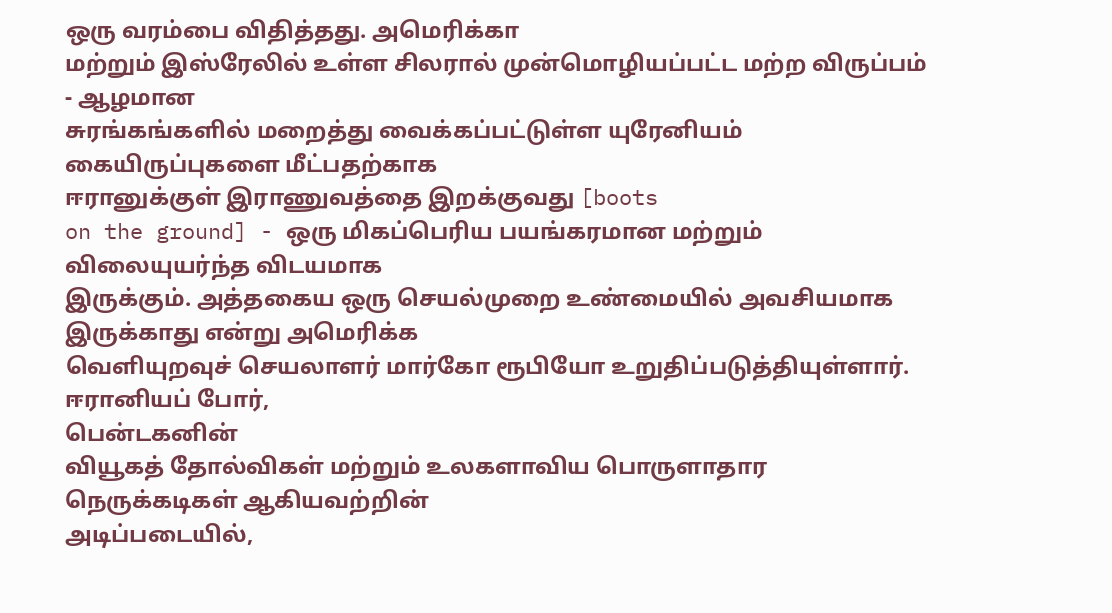ஒரு வரம்பை விதித்தது. அமெரிக்கா
மற்றும் இஸ்ரேலில் உள்ள சிலரால் முன்மொழியப்பட்ட மற்ற விருப்பம் - ஆழமான
சுரங்கங்களில் மறைத்து வைக்கப்பட்டுள்ள யுரேனியம் கையிருப்புகளை மீட்பதற்காக
ஈரானுக்குள் இராணுவத்தை இறக்குவது [boots
on the ground] - ஒரு மிகப்பெரிய பயங்கரமான மற்றும் விலையுயர்ந்த விடயமாக
இருக்கும். அத்தகைய ஒரு செயல்முறை உண்மையில் அவசியமாக இருக்காது என்று அமெரிக்க
வெளியுறவுச் செயலாளர் மார்கோ ரூபியோ உறுதிப்படுத்தியுள்ளார்.
ஈரானியப் போர்,
பென்டகனின்
வியூகத் தோல்விகள் மற்றும் உலகளாவிய பொருளாதார நெருக்கடிகள் ஆகியவற்றின்
அடிப்படையில்,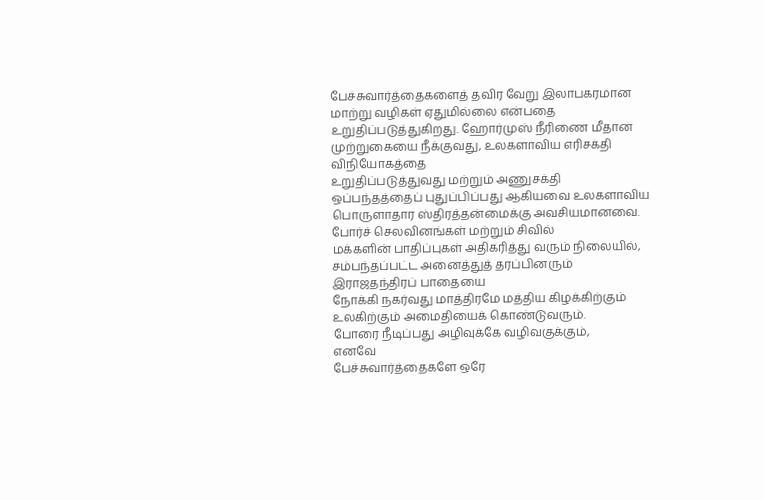பேச்சுவார்த்தைகளைத் தவிர வேறு இலாபகரமான
மாற்று வழிகள் ஏதுமில்லை என்பதை உறுதிப்படுத்துகிறது. ஹோர்முஸ் நீரிணை மீதான முற்றுகையை நீக்குவது, உலகளாவிய எரிசக்தி விநியோகத்தை
உறுதிப்படுத்துவது மற்றும் அணுசக்தி ஒப்பந்தத்தைப் புதுப்பிப்பது ஆகியவை உலகளாவிய
பொருளாதார ஸ்திரத்தன்மைக்கு அவசியமானவை. போர்ச் செலவினங்கள் மற்றும் சிவில்
மக்களின் பாதிப்புகள் அதிகரித்து வரும் நிலையில், சம்பந்தப்பட்ட அனைத்துத் தரப்பினரும் இராஜதந்திரப் பாதையை
நோக்கி நகர்வது மாத்திரமே மத்திய கிழக்கிற்கும் உலகிற்கும் அமைதியைக் கொண்டுவரும்.
போரை நீடிப்பது அழிவுக்கே வழிவகுக்கும்,
எனவே
பேச்சுவார்த்தைகளே ஒரே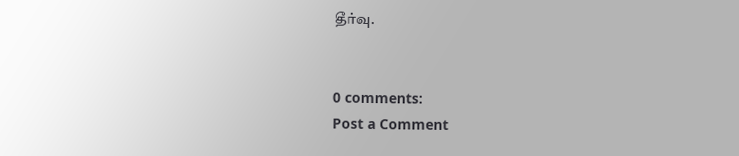தீர்வு.


0 comments:
Post a Comment